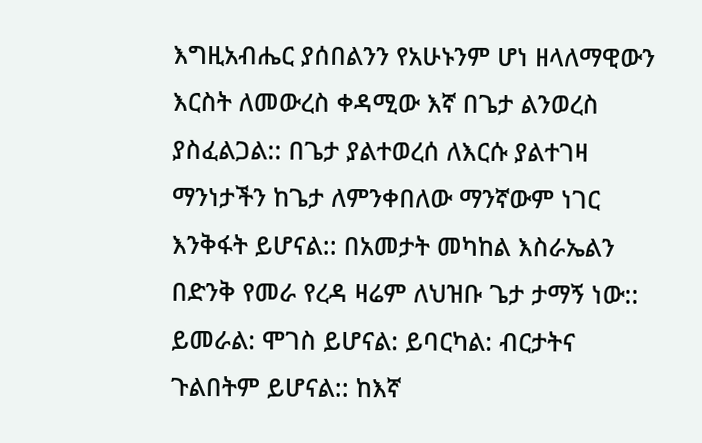እግዚአብሔር ያሰበልንን የአሁኑንም ሆነ ዘላለማዊውን እርስት ለመውረስ ቀዳሚው እኛ በጌታ ልንወረስ ያስፈልጋል:: በጌታ ያልተወረሰ ለእርሱ ያልተገዛ ማንነታችን ከጌታ ለምንቀበለው ማንኛውም ነገር እንቅፋት ይሆናል:: በአመታት መካከል እስራኤልን በድንቅ የመራ የረዳ ዛሬም ለህዝቡ ጌታ ታማኝ ነው:: ይመራል: ሞገስ ይሆናል: ይባርካል: ብርታትና ጉልበትም ይሆናል:: ከእኛ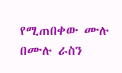የሚጠበቀው ሙሉ በሙሉ ራስን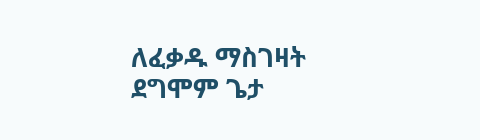ለፈቃዱ ማስገዛት ደግሞም ጌታ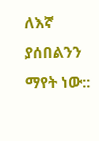ለእኛ ያሰበልንን ማየት ነው::